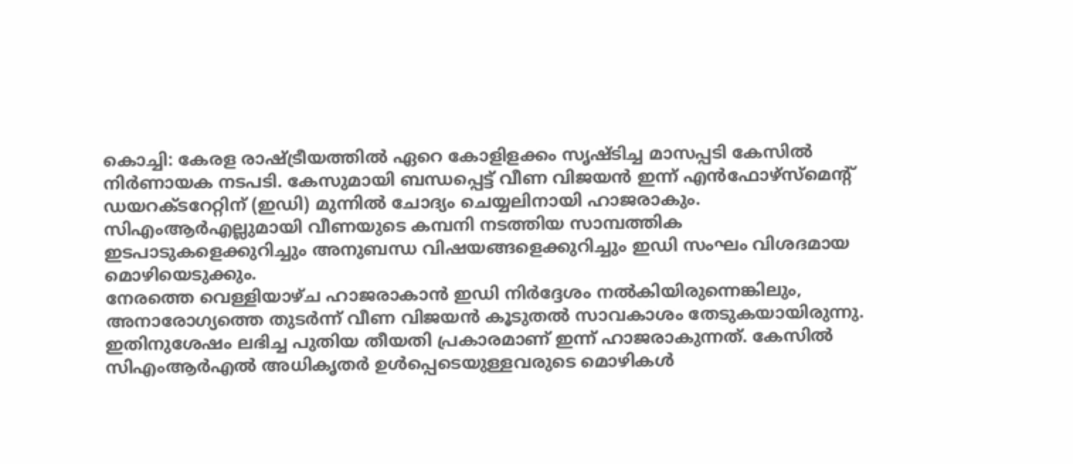കൊച്ചി: കേരള രാഷ്ട്രീയത്തിൽ ഏറെ കോളിളക്കം സൃഷ്ടിച്ച മാസപ്പടി കേസിൽ നിർണായക നടപടി. കേസുമായി ബന്ധപ്പെട്ട് വീണ വിജയൻ ഇന്ന് എൻഫോഴ്സ്മെന്റ് ഡയറക്ടറേറ്റിന് (ഇഡി) മുന്നിൽ ചോദ്യം ചെയ്യലിനായി ഹാജരാകും. സിഎംആർഎല്ലുമായി വീണയുടെ കമ്പനി നടത്തിയ സാമ്പത്തിക ഇടപാടുകളെക്കുറിച്ചും അനുബന്ധ വിഷയങ്ങളെക്കുറിച്ചും ഇഡി സംഘം വിശദമായ മൊഴിയെടുക്കും.
നേരത്തെ വെള്ളിയാഴ്ച ഹാജരാകാൻ ഇഡി നിർദ്ദേശം നൽകിയിരുന്നെങ്കിലും, അനാരോഗ്യത്തെ തുടർന്ന് വീണ വിജയൻ കൂടുതൽ സാവകാശം തേടുകയായിരുന്നു. ഇതിനുശേഷം ലഭിച്ച പുതിയ തീയതി പ്രകാരമാണ് ഇന്ന് ഹാജരാകുന്നത്. കേസിൽ സിഎംആർഎൽ അധികൃതർ ഉൾപ്പെടെയുള്ളവരുടെ മൊഴികൾ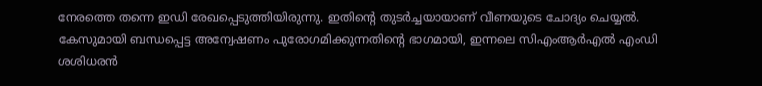നേരത്തെ തന്നെ ഇഡി രേഖപ്പെടുത്തിയിരുന്നു. ഇതിന്റെ തുടർച്ചയായാണ് വീണയുടെ ചോദ്യം ചെയ്യൽ.
കേസുമായി ബന്ധപ്പെട്ട അന്വേഷണം പുരോഗമിക്കുന്നതിന്റെ ഭാഗമായി, ഇന്നലെ സിഎംആർഎൽ എംഡി ശശിധരൻ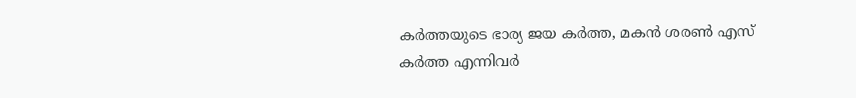കർത്തയുടെ ഭാര്യ ജയ കർത്ത, മകൻ ശരൺ എസ് കർത്ത എന്നിവർ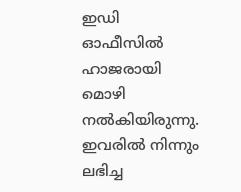ഇഡി ഓഫീസിൽ ഹാജരായി മൊഴി നൽകിയിരുന്നു. ഇവരിൽ നിന്നും ലഭിച്ച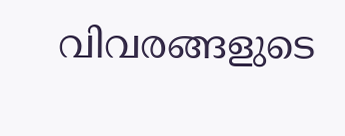വിവരങ്ങളുടെ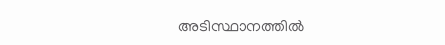അടിസ്ഥാനത്തിൽ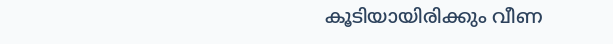കൂടിയായിരിക്കും വീണ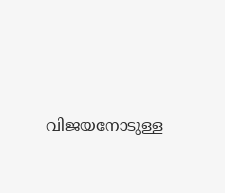വിജയനോടുള്ള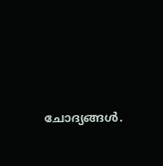ചോദ്യങ്ങൾ.